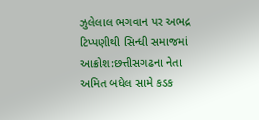ઝુલેલાલ ભગવાન પર અભદ્ર ટિપ્પણીથી સિન્ધી સમાજમાં આક્રોશ:છત્તીસગઢના નેતા અમિત બધેલ સામે કડક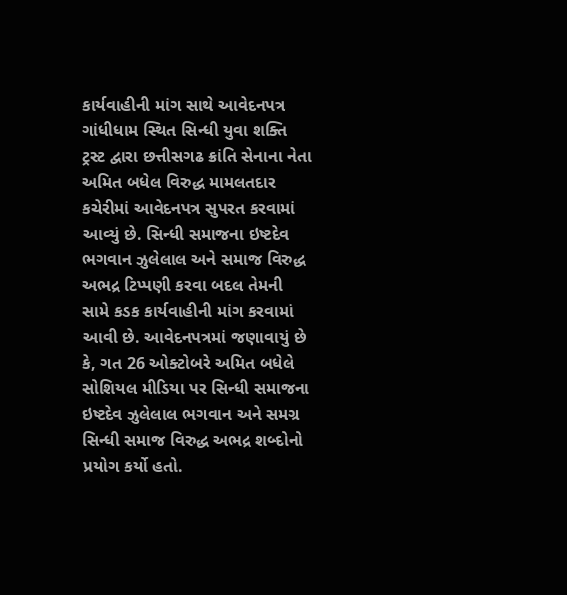કાર્યવાહીની માંગ સાથે આવેદનપત્ર
ગાંધીધામ સ્થિત સિન્ધી યુવા શક્તિ ટ્રસ્ટ દ્વારા છત્તીસગઢ ક્રાંતિ સેનાના નેતા અમિત બધેલ વિરુદ્ધ મામલતદાર કચેરીમાં આવેદનપત્ર સુપરત કરવામાં આવ્યું છે. સિન્ધી સમાજના ઇષ્ટદેવ ભગવાન ઝુલેલાલ અને સમાજ વિરુદ્ધ અભદ્ર ટિપ્પણી કરવા બદલ તેમની સામે કડક કાર્યવાહીની માંગ કરવામાં આવી છે. આવેદનપત્રમાં જણાવાયું છે કે, ગત 26 ઓક્ટોબરે અમિત બધેલે સોશિયલ મીડિયા પર સિન્ધી સમાજના ઇષ્ટદેવ ઝુલેલાલ ભગવાન અને સમગ્ર સિન્ધી સમાજ વિરુદ્ધ અભદ્ર શબ્દોનો પ્રયોગ કર્યો હતો.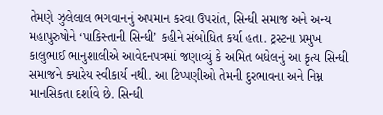તેમણે ઝુલેલાલ ભગવાનનું અપમાન કરવા ઉપરાંત, સિન્ધી સમાજ અને અન્ય મહાપુરુષોને ‘પાકિસ્તાની સિન્ધી’ કહીને સંબોધિત કર્યા હતા. ટ્રસ્ટના પ્રમુખ કાલુભાઈ ભાનુશાલીએ આવેદનપત્રમાં જણાવ્યું કે અમિત બધેલનું આ કૃત્ય સિન્ધી સમાજને ક્યારેય સ્વીકાર્ય નથી. આ ટિપ્પણીઓ તેમની દુરભાવના અને નિમ્ન માનસિકતા દર્શાવે છે. સિન્ધી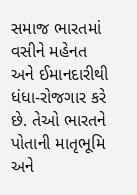સમાજ ભારતમાં વસીને મહેનત અને ઈમાનદારીથી ધંધા-રોજગાર કરે છે. તેઓ ભારતને પોતાની માતૃભૂમિ અને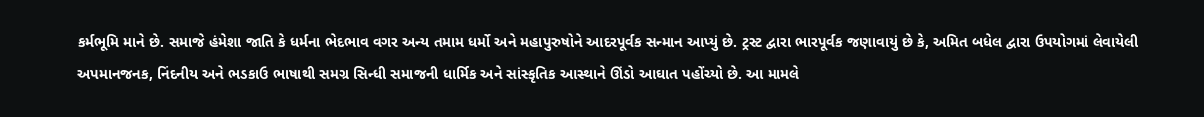કર્મભૂમિ માને છે. સમાજે હંમેશા જાતિ કે ધર્મના ભેદભાવ વગર અન્ય તમામ ધર્મો અને મહાપુરુષોને આદરપૂર્વક સન્માન આપ્યું છે. ટ્રસ્ટ દ્વારા ભારપૂર્વક જણાવાયું છે કે, અમિત બધેલ દ્વારા ઉપયોગમાં લેવાયેલી અપમાનજનક, નિંદનીય અને ભડકાઉ ભાષાથી સમગ્ર સિન્ધી સમાજની ધાર્મિક અને સાંસ્કૃતિક આસ્થાને ઊંડો આઘાત પહોંચ્યો છે. આ મામલે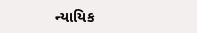ન્યાયિક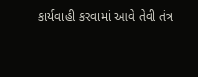કાર્યવાહી કરવામાં આવે તેવી તંત્ર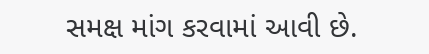સમક્ષ માંગ કરવામાં આવી છે.